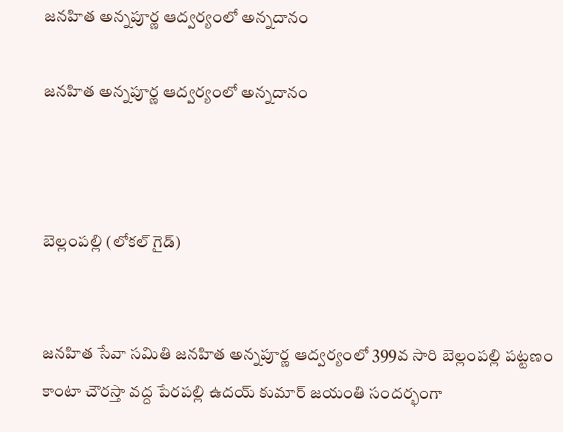జనహిత అన్నపూర్ణ ఆద్వర్యంలో అన్నదానం

జనహిత అన్నపూర్ణ ఆద్వర్యంలో అన్నదానం



బెల్లంపల్లి (లోకల్ గైడ్)


జనహిత సేవా సమితి జనహిత అన్నపూర్ణ ఆద్వర్యంలో 399వ సారి బెల్లంపల్లి పట్టణం కాంటా చౌరస్తా వద్ద పేరపల్లి ఉదయ్ కుమార్ జయంతి సందర్భంగా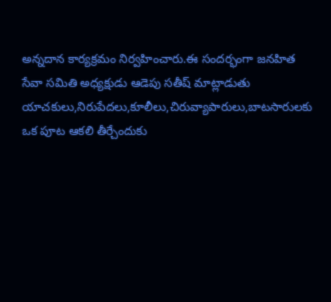అన్నదాన కార్యక్రమం నిర్వహించారు.ఈ సందర్భంగా జనహిత సేవా సమితి అధ్యక్షుడు ఆడెపు సతీష్ మాట్లాడుతు యాచకులు,నిరుపేదలు,కూలీలు,చిరువ్యాపారులు,బాటసారులకు ఒక పూట ఆకలి తీర్చేందుకు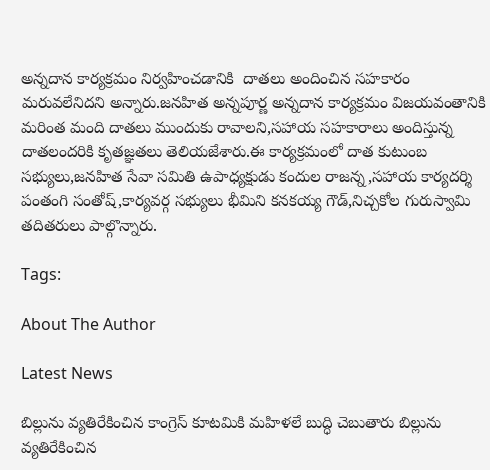అన్నదాన కార్యక్రమం నిర్వహించడానికి  దాతలు అందించిన సహకారం మరువలేనిదని అన్నారు.జనహిత అన్నపూర్ణ అన్నదాన కార్యక్రమం విజయవంతానికి మరింత మంది దాతలు ముందుకు రావాలని,సహాయ సహకారాలు అందిస్తున్న దాతలందరికి కృతజ్ఞతలు తెలియజేశారు.ఈ కార్యక్రమంలో దాత కుటుంబ సభ్యులు,జనహిత సేవా సమితి ఉపాధ్యక్షుడు కందుల రాజన్న,సహాయ కార్యదర్శి పంతంగి సంతోష్,కార్యవర్గ సభ్యులు భీమిని కనకయ్య గౌడ్,నిచ్చకోల గురుస్వామి తదితరులు పాల్గొన్నారు.

Tags:

About The Author

Latest News

బిల్లును వ్యతిరేకించిన కాంగ్రెస్ కూటమికి మహిళలే బుద్ధి చెబుతారు బిల్లును వ్యతిరేకించిన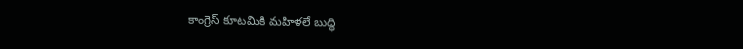కాంగ్రెస్ కూటమికి మహిళలే బుద్ధి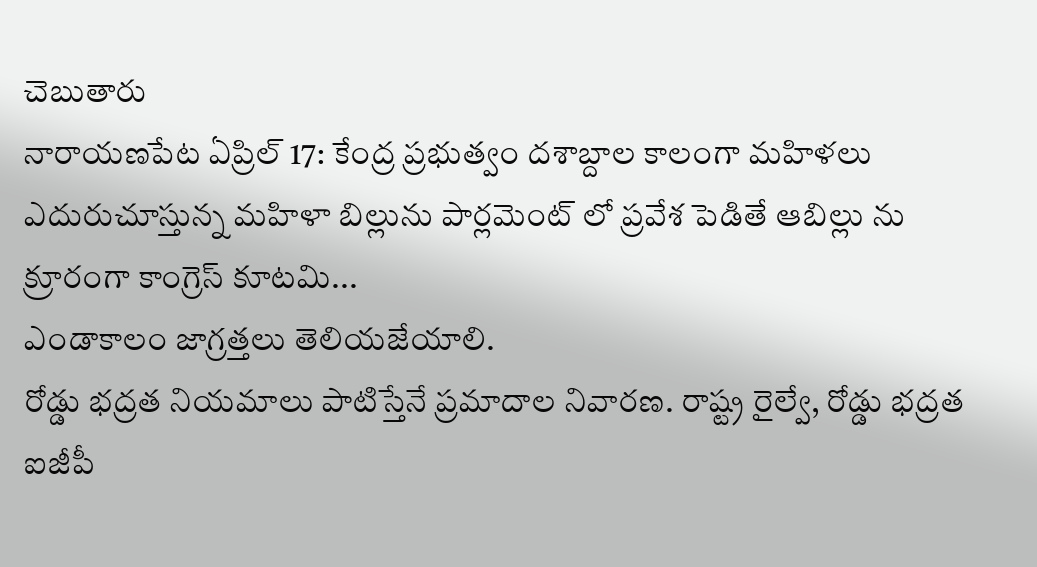చెబుతారు
నారాయణపేట ఏప్రిల్ 17: కేంద్ర ప్రభుత్వం దశాబ్దాల కాలంగా మహిళలు ఎదురుచూస్తున్న మహిళా బిల్లును పార్లమెంట్ లో ప్రవేశ పెడితే ఆబిల్లు ను క్రూరంగా కాంగ్రెస్ కూటమి...
ఎండాకాలం జాగ్రత్తలు తెలియజేయాలి.
రోడ్డు భద్రత నియమాలు పాటిస్తేనే ప్రమాదాల నివారణ. రాష్ట్ర రైల్వే, రోడ్డు భద్రత ఐజీపీ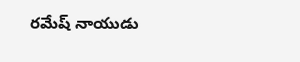రమేష్ నాయుడు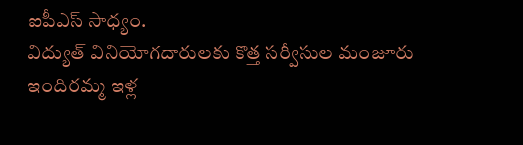ఐపీఎస్ సాధ్యం.
విద్యుత్ వినియోగదారులకు కొత్త సర్వీసుల మంజూరు
ఇందిరమ్మ ఇళ్ల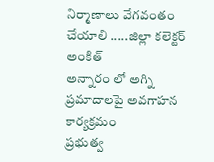నిర్మాణాలు వేగవంతం చేయాలి .....జిల్లా కలెక్టర్ అంకిత్
అన్నారం లో అగ్ని ప్రమాదాలపై అవగాహన కార్యక్రమం
ప్రభుత్వ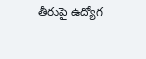తీరుపై ఉద్యోగ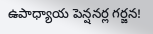ఉపాధ్యాయ పెన్షనర్ల గర్జన!